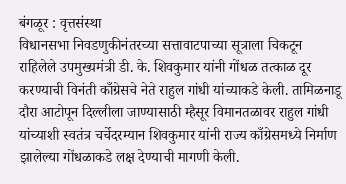बंगळूर : वृत्तसंस्था
विधानसभा निवडणुकीनंतरच्या सत्तावाटपाच्या सूत्राला चिकटून राहिलेले उपमुख्यमंत्री डी. के. शिवकुमार यांनी गोंधळ तत्काळ दूर करण्याची विनंती काँग्रेसचे नेते राहुल गांधी यांच्याकडे केली. तामिळनाडू दौरा आटोपून दिल्लीला जाण्यासाठी म्हैसूर विमानतळावर राहुल गांधी यांच्याशी स्वतंत्र चर्चेदरम्यान शिवकुमार यांनी राज्य काँग्रेसमध्ये निर्माण झालेल्या गोंधळाकडे लक्ष देण्याची मागणी केली.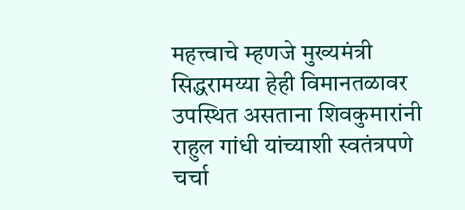महत्त्वाचे म्हणजे मुख्यमंत्री सिद्धरामय्या हेही विमानतळावर उपस्थित असताना शिवकुमारांनी राहुल गांधी यांच्याशी स्वतंत्रपणे चर्चा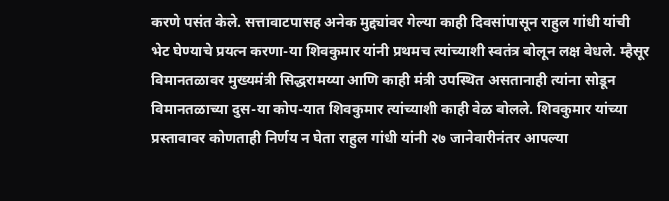करणे पसंत केले. सत्तावाटपासह अनेक मुद्द्यांवर गेल्या काही दिवसांपासून राहुल गांधी यांची भेट घेण्याचे प्रयत्न करणा-या शिवकुमार यांनी प्रथमच त्यांच्याशी स्वतंत्र बोलून लक्ष वेधले. म्हैसूर विमानतळावर मुख्यमंत्री सिद्धरामय्या आणि काही मंत्री उपस्थित असतानाही त्यांना सोडून विमानतळाच्या दुस-या कोप-यात शिवकुमार त्यांच्याशी काही वेळ बोलले. शिवकुमार यांच्या प्रस्तावावर कोणताही निर्णय न घेता राहुल गांधी यांनी २७ जानेवारीनंतर आपल्या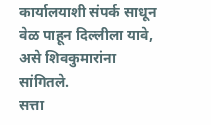कार्यालयाशी संपर्क साधून वेळ पाहून दिल्लीला यावे, असे शिवकुमारांना सांगितले.
सत्ता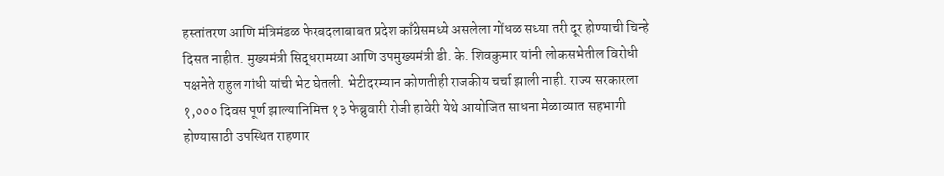हस्तांतरण आणि मंत्रिमंडळ फेरबदलाबाबत प्रदेश काँग्रेसमध्ये असलेला गोंधळ सध्या तरी दूर होण्याची चिन्हे दिसत नाहीत. मुख्यमंत्री सिद्धरामय्या आणि उपमुख्यमंत्री डी. के. शिवकुमार यांनी लोकसभेतील विरोधी पक्षनेते राहुल गांधी यांची भेट घेतली. भेटीदरम्यान कोणतीही राजकीय चर्चा झाली नाही. राज्य सरकारला १,००० दिवस पूर्ण झाल्यानिमित्त १३ फेब्रुवारी रोजी हावेरी येथे आयोजित साधना मेळाव्यात सहभागी होण्यासाठी उपस्थित राहणार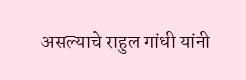असल्याचे राहुल गांधी यांनी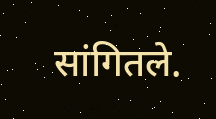सांगितले.